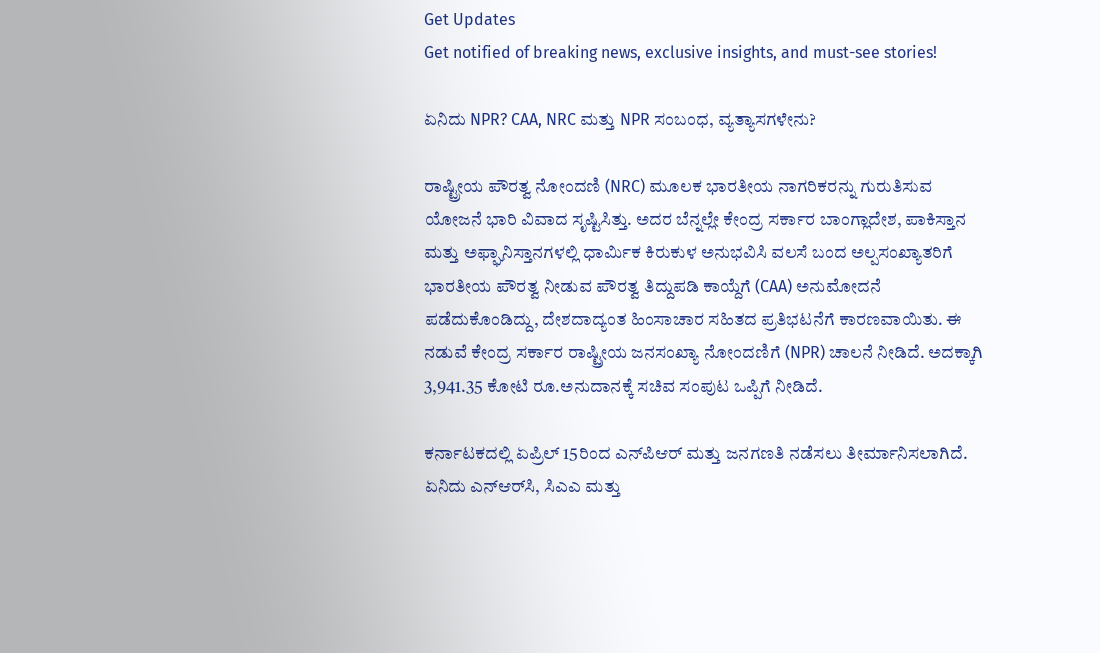Get Updates
Get notified of breaking news, exclusive insights, and must-see stories!

ಏನಿದು NPR? CAA, NRC ಮತ್ತು NPR ಸಂಬಂಧ, ವ್ಯತ್ಯಾಸಗಳೇನು?

ರಾಷ್ಟ್ರೀಯ ಪೌರತ್ವ ನೋಂದಣಿ (NRC) ಮೂಲಕ ಭಾರತೀಯ ನಾಗರಿಕರನ್ನು ಗುರುತಿಸುವ ಯೋಜನೆ ಭಾರಿ ವಿವಾದ ಸೃಷ್ಟಿಸಿತ್ತು. ಅದರ ಬೆನ್ನಲ್ಲೇ ಕೇಂದ್ರ ಸರ್ಕಾರ ಬಾಂಗ್ಲಾದೇಶ, ಪಾಕಿಸ್ತಾನ ಮತ್ತು ಅಫ್ಘಾನಿಸ್ತಾನಗಳಲ್ಲಿ ಧಾರ್ಮಿಕ ಕಿರುಕುಳ ಅನುಭವಿಸಿ ವಲಸೆ ಬಂದ ಅಲ್ಪಸಂಖ್ಯಾತರಿಗೆ ಭಾರತೀಯ ಪೌರತ್ವ ನೀಡುವ ಪೌರತ್ವ ತಿದ್ದುಪಡಿ ಕಾಯ್ದೆಗೆ (CAA) ಅನುಮೋದನೆ ಪಡೆದುಕೊಂಡಿದ್ದು, ದೇಶದಾದ್ಯಂತ ಹಿಂಸಾಚಾರ ಸಹಿತದ ಪ್ರತಿಭಟನೆಗೆ ಕಾರಣವಾಯಿತು. ಈ ನಡುವೆ ಕೇಂದ್ರ ಸರ್ಕಾರ ರಾಷ್ಟ್ರೀಯ ಜನಸಂಖ್ಯಾ ನೋಂದಣಿಗೆ (NPR) ಚಾಲನೆ ನೀಡಿದೆ. ಅದಕ್ಕಾಗಿ 3,941.35 ಕೋಟಿ ರೂ.ಅನುದಾನಕ್ಕೆ ಸಚಿವ ಸಂಪುಟ ಒಪ್ಪಿಗೆ ನೀಡಿದೆ.

ಕರ್ನಾಟಕದಲ್ಲಿ ಏಪ್ರಿಲ್ 15ರಿಂದ ಎನ್‌ಪಿಆರ್ ಮತ್ತು ಜನಗಣತಿ ನಡೆಸಲು ತೀರ್ಮಾನಿಸಲಾಗಿದೆ. ಏನಿದು ಎನ್‌ಆರ್‌ಸಿ, ಸಿಎಎ ಮತ್ತು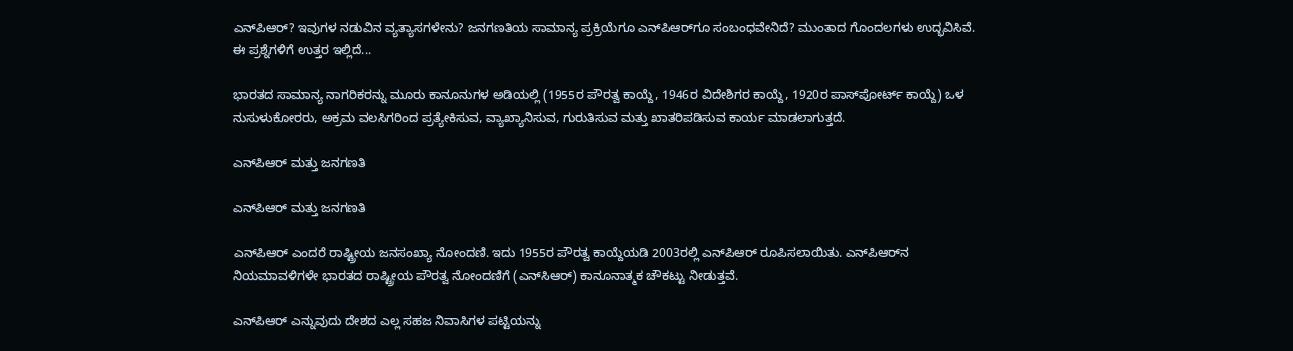ಎನ್‌ಪಿಆರ್? ಇವುಗಳ ನಡುವಿನ ವ್ಯತ್ಯಾಸಗಳೇನು? ಜನಗಣತಿಯ ಸಾಮಾನ್ಯ ಪ್ರಕ್ರಿಯೆಗೂ ಎನ್‌ಪಿಆರ್‌ಗೂ ಸಂಬಂಧವೇನಿದೆ? ಮುಂತಾದ ಗೊಂದಲಗಳು ಉದ್ಭವಿಸಿವೆ. ಈ ಪ್ರಶ್ನೆಗಳಿಗೆ ಉತ್ತರ ಇಲ್ಲಿದೆ...

ಭಾರತದ ಸಾಮಾನ್ಯ ನಾಗರಿಕರನ್ನು ಮೂರು ಕಾನೂನುಗಳ ಅಡಿಯಲ್ಲಿ (1955ರ ಪೌರತ್ವ ಕಾಯ್ದೆ, 1946ರ ವಿದೇಶಿಗರ ಕಾಯ್ದೆ, 1920ರ ಪಾಸ್‌ಪೋರ್ಟ್ ಕಾಯ್ದೆ) ಒಳ ನುಸುಳುಕೋರರು, ಅಕ್ರಮ ವಲಸಿಗರಿಂದ ಪ್ರತ್ಯೇಕಿಸುವ, ವ್ಯಾಖ್ಯಾನಿಸುವ, ಗುರುತಿಸುವ ಮತ್ತು ಖಾತರಿಪಡಿಸುವ ಕಾರ್ಯ ಮಾಡಲಾಗುತ್ತದೆ.

ಎನ್‌ಪಿಆರ್ ಮತ್ತು ಜನಗಣತಿ

ಎನ್‌ಪಿಆರ್ ಮತ್ತು ಜನಗಣತಿ

ಎನ್‌ಪಿಆರ್ ಎಂದರೆ ರಾಷ್ಟ್ರೀಯ ಜನಸಂಖ್ಯಾ ನೋಂದಣಿ. ಇದು 1955ರ ಪೌರತ್ವ ಕಾಯ್ದೆಯಡಿ 2003ರಲ್ಲಿ ಎನ್‌ಪಿಆರ್ ರೂಪಿಸಲಾಯಿತು. ಎನ್‌ಪಿಆರ್‌ನ ನಿಯಮಾವಳಿಗಳೇ ಭಾರತದ ರಾಷ್ಟ್ರೀಯ ಪೌರತ್ವ ನೋಂದಣಿಗೆ (ಎನ್‌ಸಿಆರ್) ಕಾನೂನಾತ್ಮಕ ಚೌಕಟ್ಟು ನೀಡುತ್ತವೆ.

ಎನ್‌ಪಿಆರ್ ಎನ್ನುವುದು ದೇಶದ ಎಲ್ಲ ಸಹಜ ನಿವಾಸಿಗಳ ಪಟ್ಟಿಯನ್ನು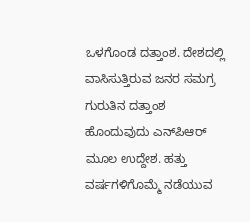ಒಳಗೊಂಡ ದತ್ತಾಂಶ. ದೇಶದಲ್ಲಿ ವಾಸಿಸುತ್ತಿರುವ ಜನರ ಸಮಗ್ರ ಗುರುತಿನ ದತ್ತಾಂಶ ಹೊಂದುವುದು ಎನ್‌ಪಿಆರ್ ಮೂಲ ಉದ್ದೇಶ. ಹತ್ತು ವರ್ಷಗಳಿಗೊಮ್ಮೆ ನಡೆಯುವ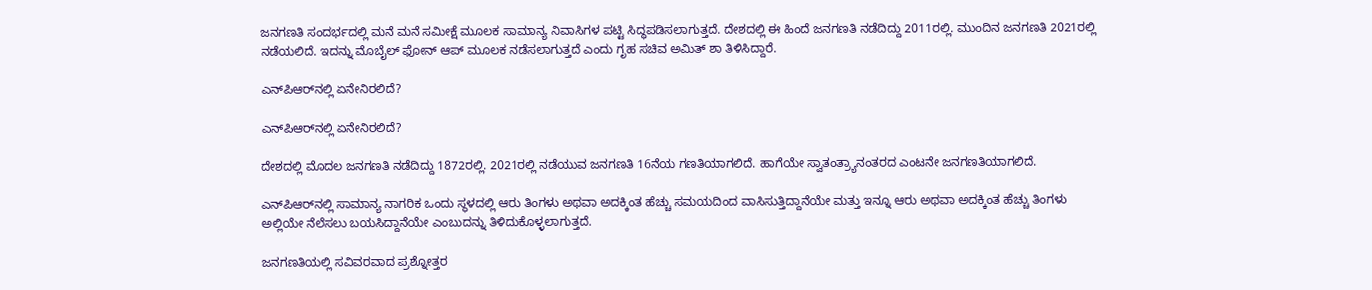ಜನಗಣತಿ ಸಂದರ್ಭದಲ್ಲಿ ಮನೆ ಮನೆ ಸಮೀಕ್ಷೆ ಮೂಲಕ ಸಾಮಾನ್ಯ ನಿವಾಸಿಗಳ ಪಟ್ಟಿ ಸಿದ್ಧಪಡಿಸಲಾಗುತ್ತದೆ. ದೇಶದಲ್ಲಿ ಈ ಹಿಂದೆ ಜನಗಣತಿ ನಡೆದಿದ್ದು 2011ರಲ್ಲಿ. ಮುಂದಿನ ಜನಗಣತಿ 2021ರಲ್ಲಿ ನಡೆಯಲಿದೆ. ಇದನ್ನು ಮೊಬೈಲ್ ಫೋನ್ ಆಪ್ ಮೂಲಕ ನಡೆಸಲಾಗುತ್ತದೆ ಎಂದು ಗೃಹ ಸಚಿವ ಅಮಿತ್ ಶಾ ತಿಳಿಸಿದ್ದಾರೆ.

ಎನ್‌ಪಿಆರ್‌ನಲ್ಲಿ ಏನೇನಿರಲಿದೆ?

ಎನ್‌ಪಿಆರ್‌ನಲ್ಲಿ ಏನೇನಿರಲಿದೆ?

ದೇಶದಲ್ಲಿ ಮೊದಲ ಜನಗಣತಿ ನಡೆದಿದ್ದು 1872ರಲ್ಲಿ. 2021ರಲ್ಲಿ ನಡೆಯುವ ಜನಗಣತಿ 16ನೆಯ ಗಣತಿಯಾಗಲಿದೆ. ಹಾಗೆಯೇ ಸ್ವಾತಂತ್ರ್ಯಾನಂತರದ ಎಂಟನೇ ಜನಗಣತಿಯಾಗಲಿದೆ.

ಎನ್‌ಪಿಆರ್‌ನಲ್ಲಿ ಸಾಮಾನ್ಯ ನಾಗರಿಕ ಒಂದು ಸ್ಥಳದಲ್ಲಿ ಆರು ತಿಂಗಳು ಅಥವಾ ಅದಕ್ಕಿಂತ ಹೆಚ್ಚು ಸಮಯದಿಂದ ವಾಸಿಸುತ್ತಿದ್ದಾನೆಯೇ ಮತ್ತು ಇನ್ನೂ ಆರು ಅಥವಾ ಅದಕ್ಕಿಂತ ಹೆಚ್ಚು ತಿಂಗಳು ಅಲ್ಲಿಯೇ ನೆಲೆಸಲು ಬಯಸಿದ್ದಾನೆಯೇ ಎಂಬುದನ್ನು ತಿಳಿದುಕೊಳ್ಳಲಾಗುತ್ತದೆ.

ಜನಗಣತಿಯಲ್ಲಿ ಸವಿವರವಾದ ಪ್ರಶ್ನೋತ್ತರ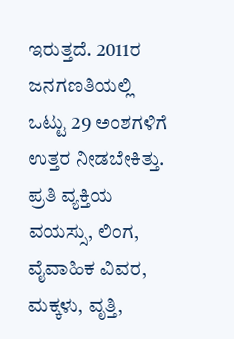ಇರುತ್ತದೆ. 2011ರ ಜನಗಣತಿಯಲ್ಲಿ ಒಟ್ಟು 29 ಅಂಶಗಳಿಗೆ ಉತ್ತರ ನೀಡಬೇಕಿತ್ತು. ಪ್ರತಿ ವ್ಯಕ್ತಿಯ ವಯಸ್ಸು, ಲಿಂಗ, ವೈವಾಹಿಕ ವಿವರ, ಮಕ್ಕಳು, ವೃತ್ತಿ,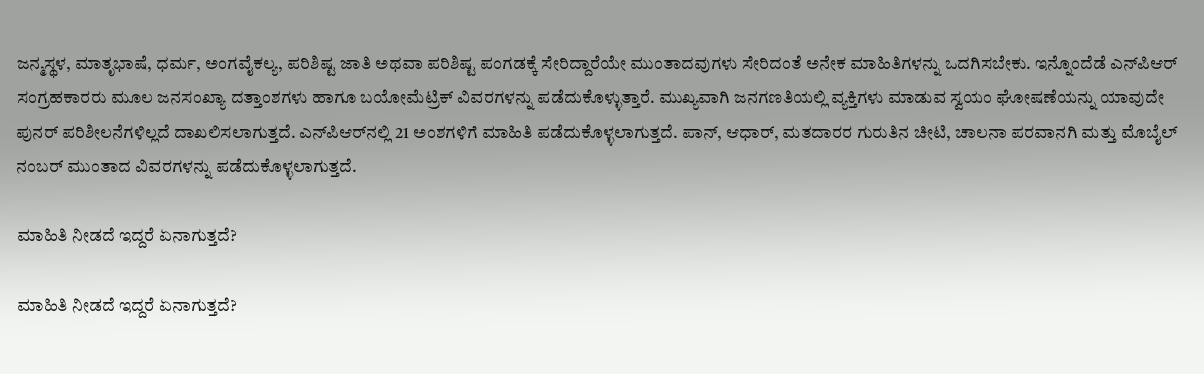ಜನ್ಮಸ್ಥಳ, ಮಾತೃಭಾಷೆ, ಧರ್ಮ, ಅಂಗವೈಕಲ್ಯ, ಪರಿಶಿಷ್ಟ ಜಾತಿ ಅಥವಾ ಪರಿಶಿಷ್ಟ ಪಂಗಡಕ್ಕೆ ಸೇರಿದ್ದಾರೆಯೇ ಮುಂತಾದವುಗಳು ಸೇರಿದಂತೆ ಅನೇಕ ಮಾಹಿತಿಗಳನ್ನು ಒದಗಿಸಬೇಕು. ಇನ್ನೊಂದೆಡೆ ಎನ್‌ಪಿಆರ್ ಸಂಗ್ರಹಕಾರರು ಮೂಲ ಜನಸಂಖ್ಯಾ ದತ್ತಾಂಶಗಳು ಹಾಗೂ ಬಯೋಮೆಟ್ರಿಕ್ ವಿವರಗಳನ್ನು ಪಡೆದುಕೊಳ್ಳುತ್ತಾರೆ. ಮುಖ್ಯವಾಗಿ ಜನಗಣತಿಯಲ್ಲಿ ವ್ಯಕ್ತಿಗಳು ಮಾಡುವ ಸ್ವಯಂ ಘೋಷಣೆಯನ್ನು ಯಾವುದೇ ಪುನರ್ ಪರಿಶೀಲನೆಗಳಿಲ್ಲದೆ ದಾಖಲಿಸಲಾಗುತ್ತದೆ. ಎನ್‌ಪಿಆರ್‌ನಲ್ಲಿ 21 ಅಂಶಗಳಿಗೆ ಮಾಹಿತಿ ಪಡೆದುಕೊಳ್ಳಲಾಗುತ್ತದೆ. ಪಾನ್, ಆಧಾರ್, ಮತದಾರರ ಗುರುತಿನ ಚೀಟಿ, ಚಾಲನಾ ಪರವಾನಗಿ ಮತ್ತು ಮೊಬೈಲ್ ನಂಬರ್ ಮುಂತಾದ ವಿವರಗಳನ್ನು ಪಡೆದುಕೊಳ್ಳಲಾಗುತ್ತದೆ.

ಮಾಹಿತಿ ನೀಡದೆ ಇದ್ದರೆ ಏನಾಗುತ್ತದೆ?

ಮಾಹಿತಿ ನೀಡದೆ ಇದ್ದರೆ ಏನಾಗುತ್ತದೆ?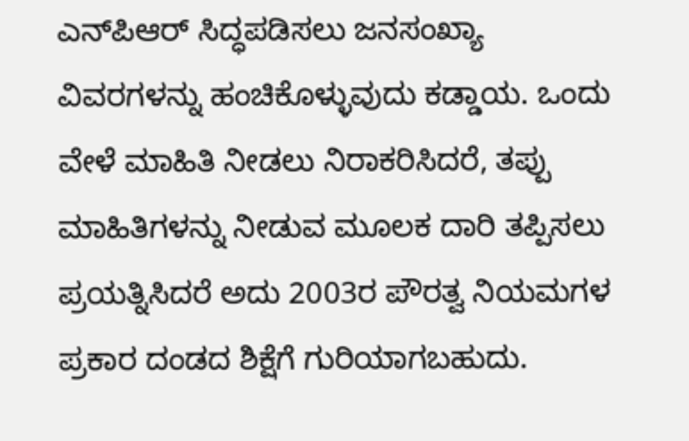ಎನ್‌ಪಿಆರ್ ಸಿದ್ಧಪಡಿಸಲು ಜನಸಂಖ್ಯಾ ವಿವರಗಳನ್ನು ಹಂಚಿಕೊಳ್ಳುವುದು ಕಡ್ಡಾಯ. ಒಂದು ವೇಳೆ ಮಾಹಿತಿ ನೀಡಲು ನಿರಾಕರಿಸಿದರೆ, ತಪ್ಪು ಮಾಹಿತಿಗಳನ್ನು ನೀಡುವ ಮೂಲಕ ದಾರಿ ತಪ್ಪಿಸಲು ಪ್ರಯತ್ನಿಸಿದರೆ ಅದು 2003ರ ಪೌರತ್ವ ನಿಯಮಗಳ ಪ್ರಕಾರ ದಂಡದ ಶಿಕ್ಷೆಗೆ ಗುರಿಯಾಗಬಹುದು.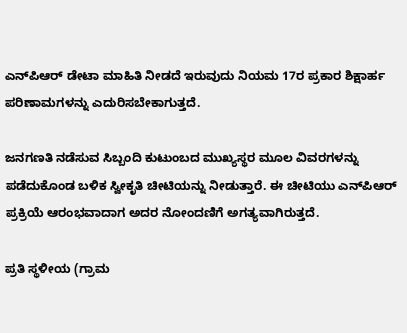ಎನ್‌ಪಿಆರ್ ಡೇಟಾ ಮಾಹಿತಿ ನೀಡದೆ ಇರುವುದು ನಿಯಮ 17ರ ಪ್ರಕಾರ ಶಿಕ್ಷಾರ್ಹ ಪರಿಣಾಮಗಳನ್ನು ಎದುರಿಸಬೇಕಾಗುತ್ತದೆ.

ಜನಗಣತಿ ನಡೆಸುವ ಸಿಬ್ಬಂದಿ ಕುಟುಂಬದ ಮುಖ್ಯಸ್ಥರ ಮೂಲ ವಿವರಗಳನ್ನು ಪಡೆದುಕೊಂಡ ಬಳಿಕ ಸ್ವೀಕೃತಿ ಚೀಟಿಯನ್ನು ನೀಡುತ್ತಾರೆ. ಈ ಚೀಟಿಯು ಎನ್‌ಪಿಆರ್ ಪ್ರಕ್ರಿಯೆ ಆರಂಭವಾದಾಗ ಅದರ ನೋಂದಣಿಗೆ ಅಗತ್ಯವಾಗಿರುತ್ತದೆ.

ಪ್ರತಿ ಸ್ಥಳೀಯ (ಗ್ರಾಮ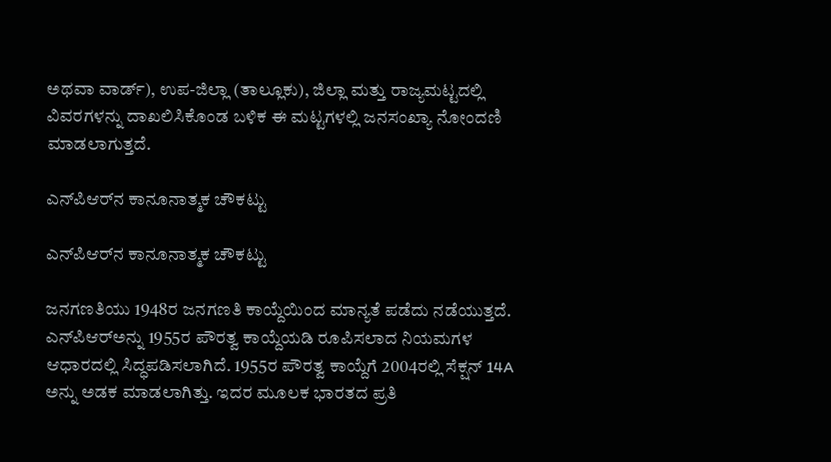ಅಥವಾ ವಾರ್ಡ್), ಉಪ-ಜಿಲ್ಲಾ (ತಾಲ್ಲೂಕು), ಜಿಲ್ಲಾ ಮತ್ತು ರಾಜ್ಯಮಟ್ಟದಲ್ಲಿ ವಿವರಗಳನ್ನು ದಾಖಲಿಸಿಕೊಂಡ ಬಳಿಕ ಈ ಮಟ್ಟಗಳಲ್ಲಿ ಜನಸಂಖ್ಯಾ ನೋಂದಣಿ ಮಾಡಲಾಗುತ್ತದೆ.

ಎನ್‌ಪಿಆರ್‌ನ ಕಾನೂನಾತ್ಮಕ ಚೌಕಟ್ಟು

ಎನ್‌ಪಿಆರ್‌ನ ಕಾನೂನಾತ್ಮಕ ಚೌಕಟ್ಟು

ಜನಗಣತಿಯು 1948ರ ಜನಗಣತಿ ಕಾಯ್ದೆಯಿಂದ ಮಾನ್ಯತೆ ಪಡೆದು ನಡೆಯುತ್ತದೆ. ಎನ್‌ಪಿಆರ್‌ಅನ್ನು 1955ರ ಪೌರತ್ವ ಕಾಯ್ದೆಯಡಿ ರೂಪಿಸಲಾದ ನಿಯಮಗಳ ಆಧಾರದಲ್ಲಿ ಸಿದ್ಧಪಡಿಸಲಾಗಿದೆ. 1955ರ ಪೌರತ್ವ ಕಾಯ್ದೆಗೆ 2004ರಲ್ಲಿ ಸೆಕ್ಷನ್ 14A ಅನ್ನು ಅಡಕ ಮಾಡಲಾಗಿತ್ತು. ಇದರ ಮೂಲಕ ಭಾರತದ ಪ್ರತಿ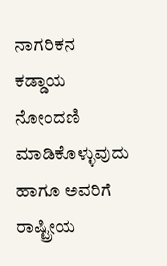ನಾಗರಿಕನ ಕಡ್ಡಾಯ ನೋಂದಣಿ ಮಾಡಿಕೊಳ್ಳುವುದು ಹಾಗೂ ಅವರಿಗೆ ರಾಷ್ಟ್ರೀಯ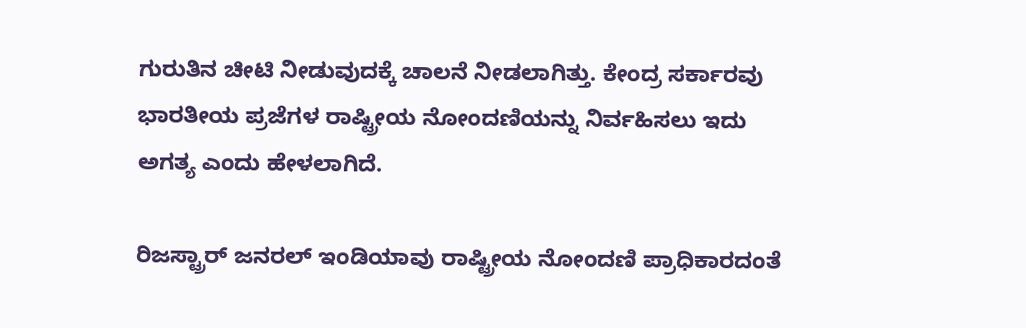ಗುರುತಿನ ಚೀಟಿ ನೀಡುವುದಕ್ಕೆ ಚಾಲನೆ ನೀಡಲಾಗಿತ್ತು. ಕೇಂದ್ರ ಸರ್ಕಾರವು ಭಾರತೀಯ ಪ್ರಜೆಗಳ ರಾಷ್ಟ್ರೀಯ ನೋಂದಣಿಯನ್ನು ನಿರ್ವಹಿಸಲು ಇದು ಅಗತ್ಯ ಎಂದು ಹೇಳಲಾಗಿದೆ.

ರಿಜಸ್ಟ್ರಾರ್ ಜನರಲ್ ಇಂಡಿಯಾವು ರಾಷ್ಟ್ರೀಯ ನೋಂದಣಿ ಪ್ರಾಧಿಕಾರದಂತೆ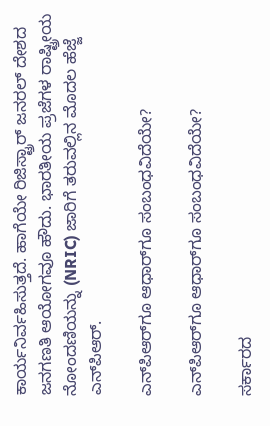ಕಾರ್ಯನಿರ್ವಹಿಸುತ್ತದೆ. ಹಾಗೆಯೇ ರಿಜಿಸ್ಟ್ರಾರ್ ಜನರಲ್ ದೇಶದ ಜನಗಣತಿ ಆಯೋಗವೂ ಹೌದು. ಭಾರತೀಯ ಪ್ರಜೆಗಳ ರಾಷ್ಟ್ರೀಯ ನೋಂದಣಿಯನ್ನು (NRIC) ಜಾರಿಗೆ ತರುವಲ್ಲಿನ ಮೊದಲ ಹೆಜ್ಜೆ ಎನ್‌ಪಿಆರ್.

ಎನ್‌ಪಿಆರ್‌ಗೂ ಆಧಾರ್‌ಗೂ ಸಂಬಂಧವಿದೆಯೇ?

ಎನ್‌ಪಿಆರ್‌ಗೂ ಆಧಾರ್‌ಗೂ ಸಂಬಂಧವಿದೆಯೇ?

ಸರ್ಕಾರದ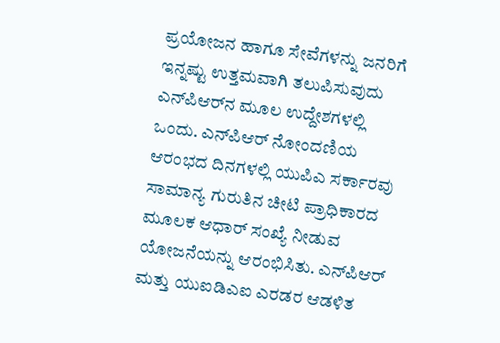ಪ್ರಯೋಜನ ಹಾಗೂ ಸೇವೆಗಳನ್ನು ಜನರಿಗೆ ಇನ್ನಷ್ಟು ಉತ್ತಮವಾಗಿ ತಲುಪಿಸುವುದು ಎನ್‌ಪಿಆರ್‌ನ ಮೂಲ ಉದ್ದೇಶಗಳಲ್ಲಿ ಒಂದು. ಎನ್‌ಪಿಆರ್ ನೋಂದಣಿಯ ಆರಂಭದ ದಿನಗಳಲ್ಲಿ ಯುಪಿಎ ಸರ್ಕಾರವು ಸಾಮಾನ್ಯ ಗುರುತಿನ ಚೀಟಿ ಪ್ರಾಧಿಕಾರದ ಮೂಲಕ ಆಧಾರ್ ಸಂಖ್ಯೆ ನೀಡುವ ಯೋಜನೆಯನ್ನು ಆರಂಭಿಸಿತು. ಎನ್‌ಪಿಆರ್ ಮತ್ತು ಯುಐಡಿಎಐ ಎರಡರ ಆಡಳಿತ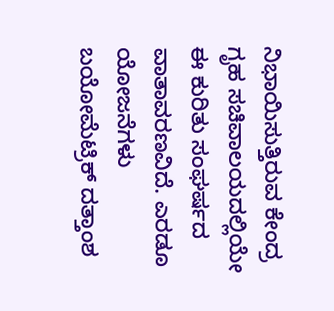ನಿಭಾಯಿಸುತ್ತಿರುವ ಕೇಂದ್ರ ಗೃಹ ಸಚಿವಾಲಯದಲ್ಲಿಯೇ ಈ ಕುರಿತು ಸಂಘರ್ಷದ ವಾತಾವರಣವಿದೆ. ಎರಡೂ ಯೋಜನೆಗಳು ಬಯೋಮೆಟ್ರಿಕ್ ದತ್ತಾಂಶ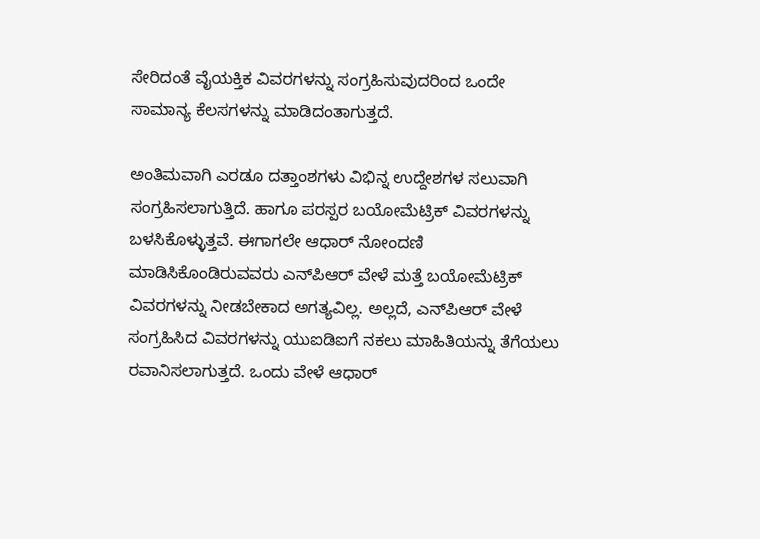ಸೇರಿದಂತೆ ವೈಯಕ್ತಿಕ ವಿವರಗಳನ್ನು ಸಂಗ್ರಹಿಸುವುದರಿಂದ ಒಂದೇ ಸಾಮಾನ್ಯ ಕೆಲಸಗಳನ್ನು ಮಾಡಿದಂತಾಗುತ್ತದೆ.

ಅಂತಿಮವಾಗಿ ಎರಡೂ ದತ್ತಾಂಶಗಳು ವಿಭಿನ್ನ ಉದ್ದೇಶಗಳ ಸಲುವಾಗಿ ಸಂಗ್ರಹಿಸಲಾಗುತ್ತಿದೆ. ಹಾಗೂ ಪರಸ್ಪರ ಬಯೋಮೆಟ್ರಿಕ್ ವಿವರಗಳನ್ನು ಬಳಸಿಕೊಳ್ಳುತ್ತವೆ. ಈಗಾಗಲೇ ಆಧಾರ್ ನೋಂದಣಿ ಮಾಡಿಸಿಕೊಂಡಿರುವವರು ಎನ್‌ಪಿಆರ್ ವೇಳೆ ಮತ್ತೆ ಬಯೋಮೆಟ್ರಿಕ್ ವಿವರಗಳನ್ನು ನೀಡಬೇಕಾದ ಅಗತ್ಯವಿಲ್ಲ. ಅಲ್ಲದೆ, ಎನ್‌ಪಿಆರ್ ವೇಳೆ ಸಂಗ್ರಹಿಸಿದ ವಿವರಗಳನ್ನು ಯುಐಡಿಐಗೆ ನಕಲು ಮಾಹಿತಿಯನ್ನು ತೆಗೆಯಲು ರವಾನಿಸಲಾಗುತ್ತದೆ. ಒಂದು ವೇಳೆ ಆಧಾರ್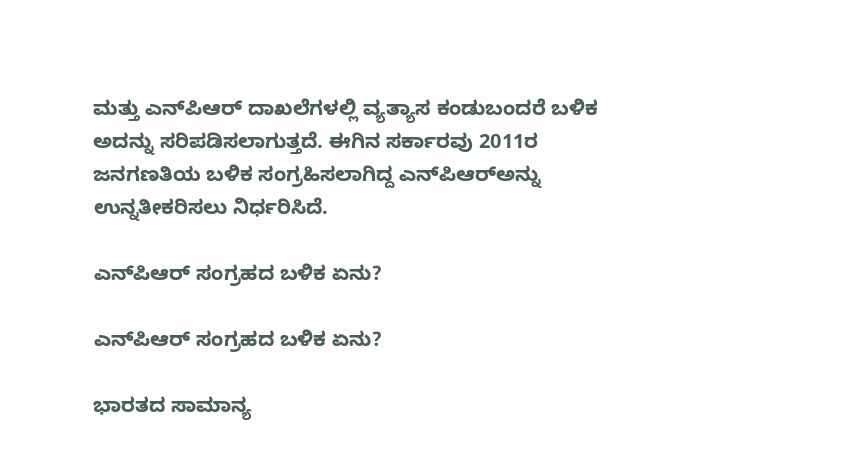ಮತ್ತು ಎನ್‌ಪಿಆರ್ ದಾಖಲೆಗಳಲ್ಲಿ ವ್ಯತ್ಯಾಸ ಕಂಡುಬಂದರೆ ಬಳಿಕ ಅದನ್ನು ಸರಿಪಡಿಸಲಾಗುತ್ತದೆ. ಈಗಿನ ಸರ್ಕಾರವು 2011ರ ಜನಗಣತಿಯ ಬಳಿಕ ಸಂಗ್ರಹಿಸಲಾಗಿದ್ದ ಎನ್‌ಪಿಆರ್‌ಅನ್ನು ಉನ್ನತೀಕರಿಸಲು ನಿರ್ಧರಿಸಿದೆ.

ಎನ್‌ಪಿಆರ್ ಸಂಗ್ರಹದ ಬಳಿಕ ಏನು?

ಎನ್‌ಪಿಆರ್ ಸಂಗ್ರಹದ ಬಳಿಕ ಏನು?

ಭಾರತದ ಸಾಮಾನ್ಯ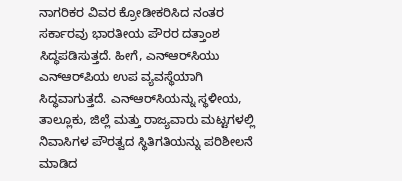ನಾಗರಿಕರ ವಿವರ ಕ್ರೋಡೀಕರಿಸಿದ ನಂತರ ಸರ್ಕಾರವು ಭಾರತೀಯ ಪೌರರ ದತ್ತಾಂಶ ಸಿದ್ಧಪಡಿಸುತ್ತದೆ. ಹೀಗೆ, ಎನ್ಆರ್‌ಸಿಯು ಎನ್‌ಆರ್‌ಪಿಯ ಉಪ ವ್ಯವಸ್ಥೆಯಾಗಿ ಸಿದ್ಧವಾಗುತ್ತದೆ. ಎನ್‌ಆರ್‌ಸಿಯನ್ನು ಸ್ಥಳೀಯ, ತಾಲ್ಲೂಕು, ಜಿಲ್ಲೆ ಮತ್ತು ರಾಜ್ಯವಾರು ಮಟ್ಟಗಳಲ್ಲಿ ನಿವಾಸಿಗಳ ಪೌರತ್ವದ ಸ್ಥಿತಿಗತಿಯನ್ನು ಪರಿಶೀಲನೆ ಮಾಡಿದ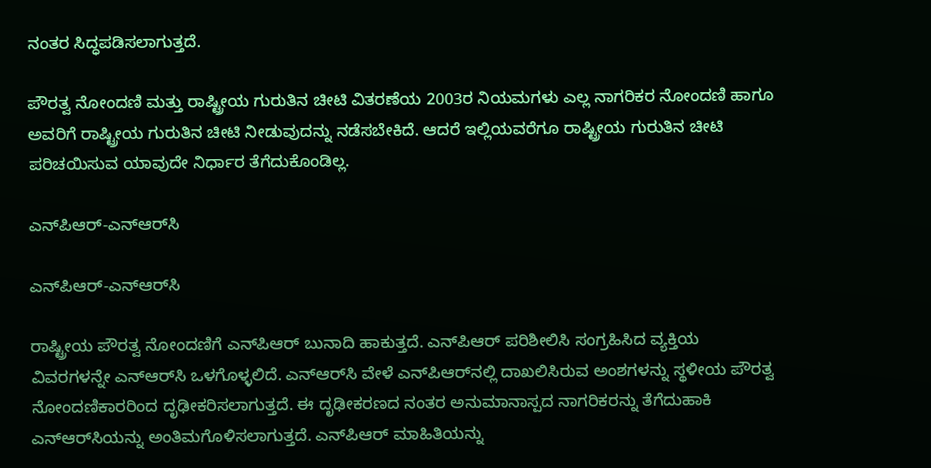ನಂತರ ಸಿದ್ಧಪಡಿಸಲಾಗುತ್ತದೆ.

ಪೌರತ್ವ ನೋಂದಣಿ ಮತ್ತು ರಾಷ್ಟ್ರೀಯ ಗುರುತಿನ ಚೀಟಿ ವಿತರಣೆಯ 2003ರ ನಿಯಮಗಳು ಎಲ್ಲ ನಾಗರಿಕರ ನೋಂದಣಿ ಹಾಗೂ ಅವರಿಗೆ ರಾಷ್ಟ್ರೀಯ ಗುರುತಿನ ಚೀಟಿ ನೀಡುವುದನ್ನು ನಡೆಸಬೇಕಿದೆ. ಆದರೆ ಇಲ್ಲಿಯವರೆಗೂ ರಾಷ್ಟ್ರೀಯ ಗುರುತಿನ ಚೀಟಿ ಪರಿಚಯಿಸುವ ಯಾವುದೇ ನಿರ್ಧಾರ ತೆಗೆದುಕೊಂಡಿಲ್ಲ.

ಎನ್‌ಪಿಆರ್-ಎನ್‌ಆರ್‌ಸಿ

ಎನ್‌ಪಿಆರ್-ಎನ್‌ಆರ್‌ಸಿ

ರಾಷ್ಟ್ರೀಯ ಪೌರತ್ವ ನೋಂದಣಿಗೆ ಎನ್‌ಪಿಆರ್ ಬುನಾದಿ ಹಾಕುತ್ತದೆ. ಎನ್‌ಪಿಆರ್ ಪರಿಶೀಲಿಸಿ ಸಂಗ್ರಹಿಸಿದ ವ್ಯಕ್ತಿಯ ವಿವರಗಳನ್ನೇ ಎನ್‌ಆರ್‌ಸಿ ಒಳಗೊಳ್ಳಲಿದೆ. ಎನ್‌ಆರ್‌ಸಿ ವೇಳೆ ಎನ್‌ಪಿಆರ್‌ನಲ್ಲಿ ದಾಖಲಿಸಿರುವ ಅಂಶಗಳನ್ನು ಸ್ಥಳೀಯ ಪೌರತ್ವ ನೋಂದಣಿಕಾರರಿಂದ ದೃಢೀಕರಿಸಲಾಗುತ್ತದೆ. ಈ ದೃಢೀಕರಣದ ನಂತರ ಅನುಮಾನಾಸ್ಪದ ನಾಗರಿಕರನ್ನು ತೆಗೆದುಹಾಕಿ ಎನ್‌ಆರ್‌ಸಿಯನ್ನು ಅಂತಿಮಗೊಳಿಸಲಾಗುತ್ತದೆ. ಎನ್‌ಪಿಆರ್ ಮಾಹಿತಿಯನ್ನು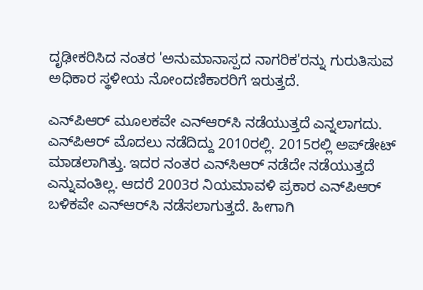ದೃಢೀಕರಿಸಿದ ನಂತರ 'ಅನುಮಾನಾಸ್ಪದ ನಾಗರಿಕ'ರನ್ನು ಗುರುತಿಸುವ ಅಧಿಕಾರ ಸ್ಥಳೀಯ ನೋಂದಣಿಕಾರರಿಗೆ ಇರುತ್ತದೆ.

ಎನ್‌ಪಿಆರ್ ಮೂಲಕವೇ ಎನ್‌ಆರ್‌ಸಿ ನಡೆಯುತ್ತದೆ ಎನ್ನಲಾಗದು. ಎನ್‌ಪಿಆರ್ ಮೊದಲು ನಡೆದಿದ್ದು 2010ರಲ್ಲಿ. 2015ರಲ್ಲಿ ಅಪ್‌ಡೇಟ್ ಮಾಡಲಾಗಿತ್ತು. ಇದರ ನಂತರ ಎನ್‌ಸಿಆರ್ ನಡೆದೇ ನಡೆಯುತ್ತದೆ ಎನ್ನುವಂತಿಲ್ಲ. ಆದರೆ 2003ರ ನಿಯಮಾವಳಿ ಪ್ರಕಾರ ಎನ್‌ಪಿಆರ್ ಬಳಿಕವೇ ಎನ್‌ಆರ್‌ಸಿ ನಡೆಸಲಾಗುತ್ತದೆ. ಹೀಗಾಗಿ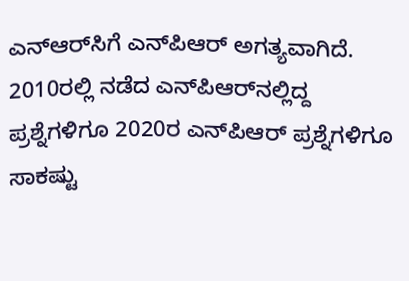ಎನ್‌ಆರ್‌ಸಿಗೆ ಎನ್‌ಪಿಆರ್ ಅಗತ್ಯವಾಗಿದೆ. 2010ರಲ್ಲಿ ನಡೆದ ಎನ್‌ಪಿಆರ್‌ನಲ್ಲಿದ್ದ ಪ್ರಶ್ನೆಗಳಿಗೂ 2020ರ ಎನ್‌ಪಿಆರ್ ಪ್ರಶ್ನೆಗಳಿಗೂ ಸಾಕಷ್ಟು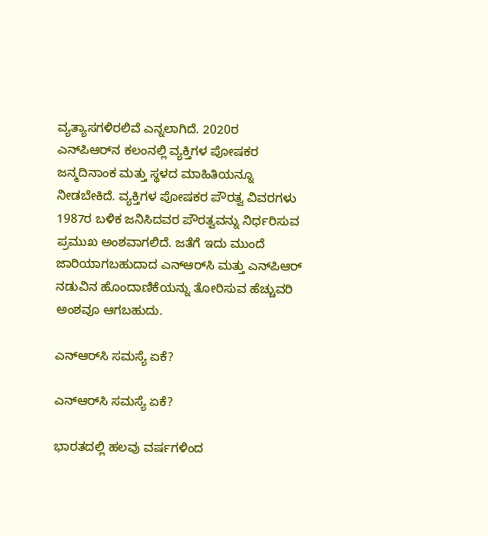ವ್ಯತ್ಯಾಸಗಳಿರಲಿವೆ ಎನ್ನಲಾಗಿದೆ. 2020ರ ಎನ್‌ಪಿಆರ್‌ನ ಕಲಂನಲ್ಲಿ ವ್ಯಕ್ತಿಗಳ ಪೋಷಕರ ಜನ್ಮದಿನಾಂಕ ಮತ್ತು ಸ್ಥಳದ ಮಾಹಿತಿಯನ್ನೂ ನೀಡಬೇಕಿದೆ. ವ್ಯಕ್ತಿಗಳ ಪೋಷಕರ ಪೌರತ್ವ ವಿವರಗಳು 1987ರ ಬಳಿಕ ಜನಿಸಿದವರ ಪೌರತ್ವವನ್ನು ನಿರ್ಧರಿಸುವ ಪ್ರಮುಖ ಅಂಶವಾಗಲಿದೆ. ಜತೆಗೆ ಇದು ಮುಂದೆ ಜಾರಿಯಾಗಬಹುದಾದ ಎನ್‌ಆರ್‌ಸಿ ಮತ್ತು ಎನ್‌ಪಿಆರ್ ನಡುವಿನ ಹೊಂದಾಣಿಕೆಯನ್ನು ತೋರಿಸುವ ಹೆಚ್ಚುವರಿ ಅಂಶವೂ ಆಗಬಹುದು.

ಎನ್‌ಆರ್‌ಸಿ ಸಮಸ್ಯೆ ಏಕೆ?

ಎನ್‌ಆರ್‌ಸಿ ಸಮಸ್ಯೆ ಏಕೆ?

ಭಾರತದಲ್ಲಿ ಹಲವು ವರ್ಷಗಳಿಂದ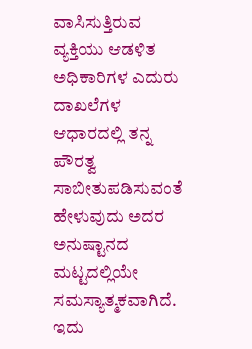ವಾಸಿಸುತ್ತಿರುವ ವ್ಯಕ್ತಿಯು ಆಡಳಿತ ಅಧಿಕಾರಿಗಳ ಎದುರು ದಾಖಲೆಗಳ ಆಧಾರದಲ್ಲಿ ತನ್ನ ಪೌರತ್ವ ಸಾಬೀತುಪಡಿಸುವಂತೆ ಹೇಳುವುದು ಅದರ ಅನುಷ್ಟಾನದ ಮಟ್ಟದಲ್ಲಿಯೇ ಸಮಸ್ಯಾತ್ಮಕವಾಗಿದೆ. ಇದು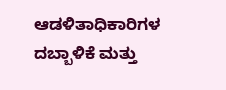ಆಡಳಿತಾಧಿಕಾರಿಗಳ ದಬ್ಬಾಳಿಕೆ ಮತ್ತು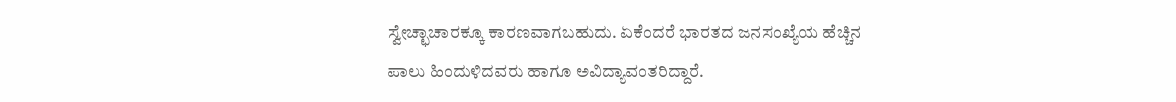ಸ್ವೇಚ್ಛಾಚಾರಕ್ಕೂ ಕಾರಣವಾಗಬಹುದು. ಏಕೆಂದರೆ ಭಾರತದ ಜನಸಂಖ್ಯೆಯ ಹೆಚ್ಚಿನ ಪಾಲು ಹಿಂದುಳಿದವರು ಹಾಗೂ ಅವಿದ್ಯಾವಂತರಿದ್ದಾರೆ.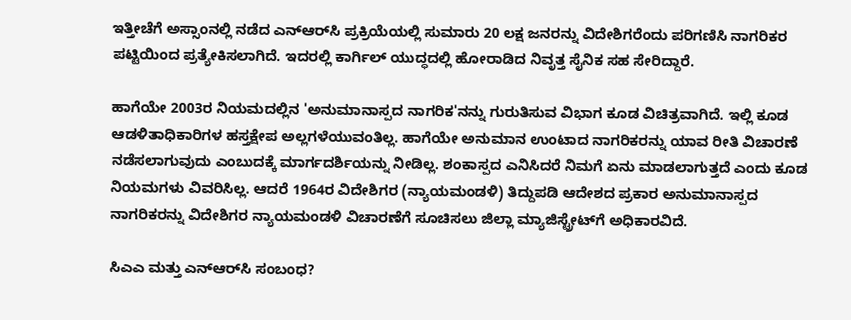ಇತ್ತೀಚೆಗೆ ಅಸ್ಸಾಂನಲ್ಲಿ ನಡೆದ ಎನ್‌ಆರ್‌ಸಿ ಪ್ರಕ್ರಿಯೆಯಲ್ಲಿ ಸುಮಾರು 20 ಲಕ್ಷ ಜನರನ್ನು ವಿದೇಶಿಗರೆಂದು ಪರಿಗಣಿಸಿ ನಾಗರಿಕರ ಪಟ್ಟಿಯಿಂದ ಪ್ರತ್ಯೇಕಿಸಲಾಗಿದೆ. ಇದರಲ್ಲಿ ಕಾರ್ಗಿಲ್ ಯುದ್ಧದಲ್ಲಿ ಹೋರಾಡಿದ ನಿವೃತ್ತ ಸೈನಿಕ ಸಹ ಸೇರಿದ್ದಾರೆ.

ಹಾಗೆಯೇ 2003ರ ನಿಯಮದಲ್ಲಿನ 'ಅನುಮಾನಾಸ್ಪದ ನಾಗರಿಕ'ನನ್ನು ಗುರುತಿಸುವ ವಿಭಾಗ ಕೂಡ ವಿಚಿತ್ರವಾಗಿದೆ. ಇಲ್ಲಿ ಕೂಡ ಆಡಳಿತಾಧಿಕಾರಿಗಳ ಹಸ್ತಕ್ಷೇಪ ಅಲ್ಲಗಳೆಯುವಂತಿಲ್ಲ. ಹಾಗೆಯೇ ಅನುಮಾನ ಉಂಟಾದ ನಾಗರಿಕರನ್ನು ಯಾವ ರೀತಿ ವಿಚಾರಣೆ ನಡೆಸಲಾಗುವುದು ಎಂಬುದಕ್ಕೆ ಮಾರ್ಗದರ್ಶಿಯನ್ನು ನೀಡಿಲ್ಲ. ಶಂಕಾಸ್ಪದ ಎನಿಸಿದರೆ ನಿಮಗೆ ಏನು ಮಾಡಲಾಗುತ್ತದೆ ಎಂದು ಕೂಡ ನಿಯಮಗಳು ವಿವರಿಸಿಲ್ಲ. ಆದರೆ 1964ರ ವಿದೇಶಿಗರ (ನ್ಯಾಯಮಂಡಳಿ) ತಿದ್ದುಪಡಿ ಆದೇಶದ ಪ್ರಕಾರ ಅನುಮಾನಾಸ್ಪದ ನಾಗರಿಕರನ್ನು ವಿದೇಶಿಗರ ನ್ಯಾಯಮಂಡಳಿ ವಿಚಾರಣೆಗೆ ಸೂಚಿಸಲು ಜಿಲ್ಲಾ ಮ್ಯಾಜಿಸ್ಟ್ರೇಟ್‌ಗೆ ಅಧಿಕಾರವಿದೆ.

ಸಿಎಎ ಮತ್ತು ಎನ್‌ಆರ್‌ಸಿ ಸಂಬಂಧ?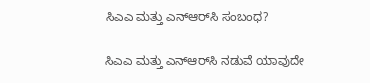ಸಿಎಎ ಮತ್ತು ಎನ್‌ಆರ್‌ಸಿ ಸಂಬಂಧ?

ಸಿಎಎ ಮತ್ತು ಎನ್‌ಆರ್‌ಸಿ ನಡುವೆ ಯಾವುದೇ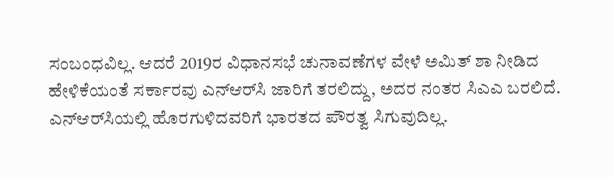ಸಂಬಂಧವಿಲ್ಲ. ಆದರೆ 2019ರ ವಿಧಾನಸಭೆ ಚುನಾವಣೆಗಳ ವೇಳೆ ಅಮಿತ್ ಶಾ ನೀಡಿದ ಹೇಳಿಕೆಯಂತೆ ಸರ್ಕಾರವು ಎನ್‌ಆರ್‌ಸಿ ಜಾರಿಗೆ ತರಲಿದ್ದು, ಅದರ ನಂತರ ಸಿಎಎ ಬರಲಿದೆ. ಎನ್‌ಆರ್‌ಸಿಯಲ್ಲಿ ಹೊರಗುಳಿದವರಿಗೆ ಭಾರತದ ಪೌರತ್ವ ಸಿಗುವುದಿಲ್ಲ.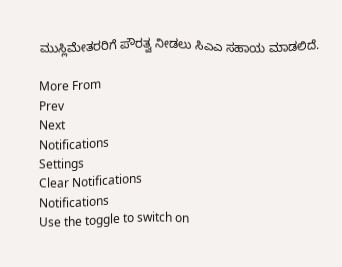ಮುಸ್ಲಿಮೇತರರಿಗೆ ಪೌರತ್ವ ನೀಡಲು ಸಿಎಎ ಸಹಾಯ ಮಾಡಲಿದೆ.

More From
Prev
Next
Notifications
Settings
Clear Notifications
Notifications
Use the toggle to switch on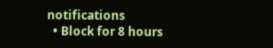notifications
  • Block for 8 hours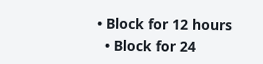• Block for 12 hours
  • Block for 24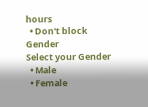hours
  • Don't block
Gender
Select your Gender
  • Male
  • Female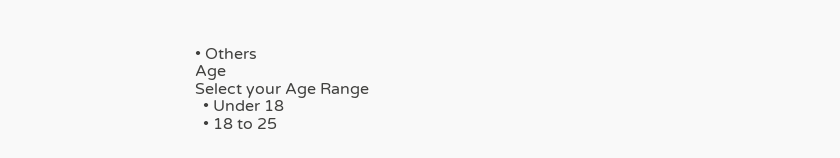• Others
Age
Select your Age Range
  • Under 18
  • 18 to 25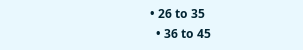• 26 to 35
  • 36 to 45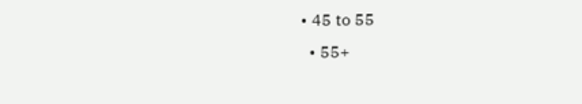• 45 to 55
  • 55+